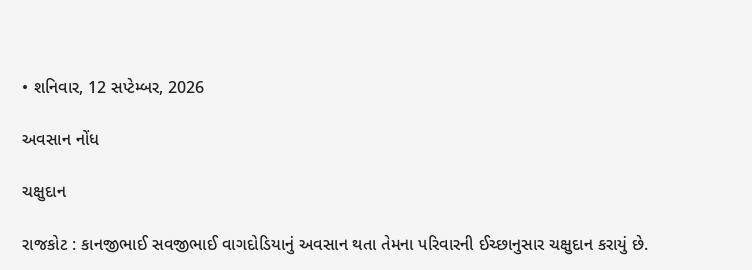• શનિવાર, 12 સપ્ટેમ્બર, 2026

અવસાન નોંધ

ચક્ષુદાન

રાજકોટ : કાનજીભાઈ સવજીભાઈ વાગદોડિયાનું અવસાન થતા તેમના પરિવારની ઈચ્છાનુસાર ચક્ષુદાન કરાયું છે.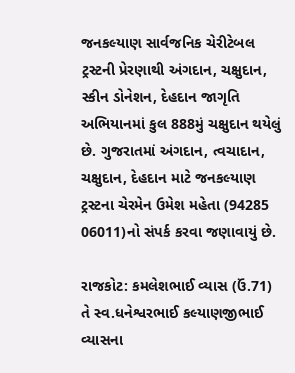જનકલ્યાણ સાર્વજનિક ચેરીટેબલ ટ્રસ્ટની પ્રેરણાથી અંગદાન, ચક્ષુદાન, સ્કીન ડોનેશન, દેહદાન જાગૃતિ અભિયાનમાં કુલ 888મું ચક્ષુદાન થયેલું છે. ગુજરાતમાં અંગદાન, ત્વચાદાન, ચક્ષુદાન, દેહદાન માટે જનકલ્યાણ ટ્રસ્ટના ચેરમેન ઉમેશ મહેતા (94285 06011)નો સંપર્ક કરવા જણાવાયું છે.

રાજકોટ: કમલેશભાઈ વ્યાસ (ઉં.71) તે સ્વ.ધનેશ્વરભાઈ કલ્યાણજીભાઈ વ્યાસના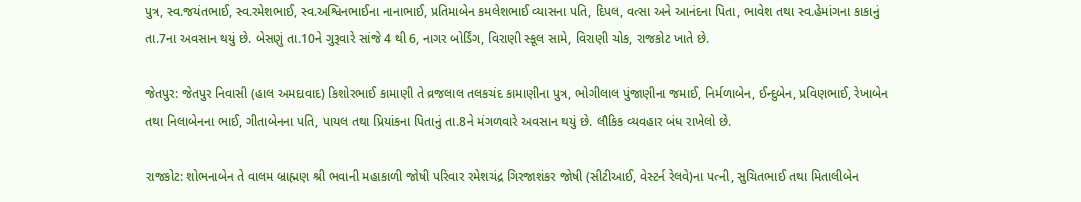પુત્ર, સ્વ.જયંતભાઈ, સ્વ.રમેશભાઈ, સ્વ.અશ્વિનભાઈના નાનાભાઈ, પ્રતિમાબેન કમલેશભાઈ વ્યાસના પતિ, દિપલ, વત્સા અને આનંદના પિતા, ભાવેશ તથા સ્વ.હેમાંગના કાકાનું તા.7ના અવસાન થયું છે. બેસણું તા.10ને ગુરૂવારે સાંજે 4 થી 6, નાગર બોર્ડિંગ, વિરાણી સ્કૂલ સામે, વિરાણી ચોક, રાજકોટ ખાતે છે.

જેતપુર: જેતપુર નિવાસી (હાલ અમદાવાદ) કિશોરભાઈ કામાણી તે વ્રજલાલ તલકચંદ કામાણીના પુત્ર, ભોગીલાલ પુંજાણીના જમાઈ, નિર્મળાબેન, ઈન્દુબેન, પ્રવિણભાઈ, રેખાબેન તથા નિલાબેનના ભાઈ, ગીતાબેનના પતિ, પાયલ તથા પ્રિયાંકના પિતાનું તા.8ને મંગળવારે અવસાન થયું છે. લૌકિક વ્યવહાર બંધ રાખેલો છે.

રાજકોટ: શોભનાબેન તે વાલમ બ્રાહ્મણ શ્રી ભવાની મહાકાળી જોષી પરિવાર રમેશચંદ્ર ગિરજાશંકર જોષી (સીટીઆઈ, વેસ્ટર્ન રેલવે)ના પત્ની, સુચિતભાઈ તથા મિતાલીબેન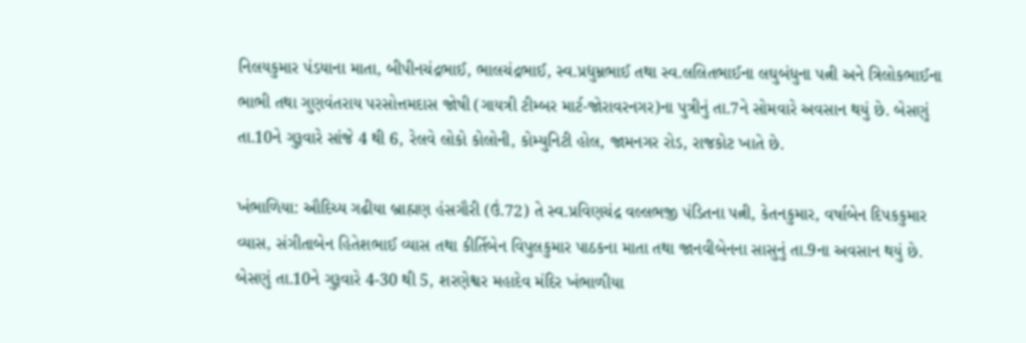નિલયકુમાર પંડયાના માતા, બીપીનચંદ્રભાઈ, ભાલચંદ્રભાઈ, સ્વ.પ્રદ્યુમ્નભાઈ તથા સ્વ.લલિતભાઈના લઘુબંધુના પત્ની અને ત્રિલોકભાઈના ભાભી તથા ગુણવંતરાય પરસોત્તમદાસ જોષી (ગાયત્રી ટીમ્બર માર્ટ-જોરાવરનગર)ના પુત્રીનું તા.7ને સોમવારે અવસાન થયું છે. બેસણું તા.10ને ગુરૂવારે સાંજે 4 થી 6, રેલવે લોકો કોલોની, કોમ્યુનિટી હોલ, જામનગર રોડ, રાજકોટ ખાતે છે.

ખંભાળિયા: ઔદિચ્ય ગઢીયા બ્રાહ્મણ હંસગૌરી (ઉં.72) તે સ્વ.પ્રવિણચંદ્ર વલ્લભજી પંડિતના પત્ની, કેતનકુમાર, વર્ષાબેન દિપકકુમાર વ્યાસ, સંગીતાબેન હિતેશભાઈ વ્યાસ તથા કીર્તિબેન વિપુલકુમાર પાઠકના માતા તથા જાનવીબેનના સાસુનું તા.9ના અવસાન થયું છે. બેસણું તા.10ને ગુરૂવારે 4-30 થી 5, શરણેશ્વર મહાદેવ મંદિર ખંભાળીયા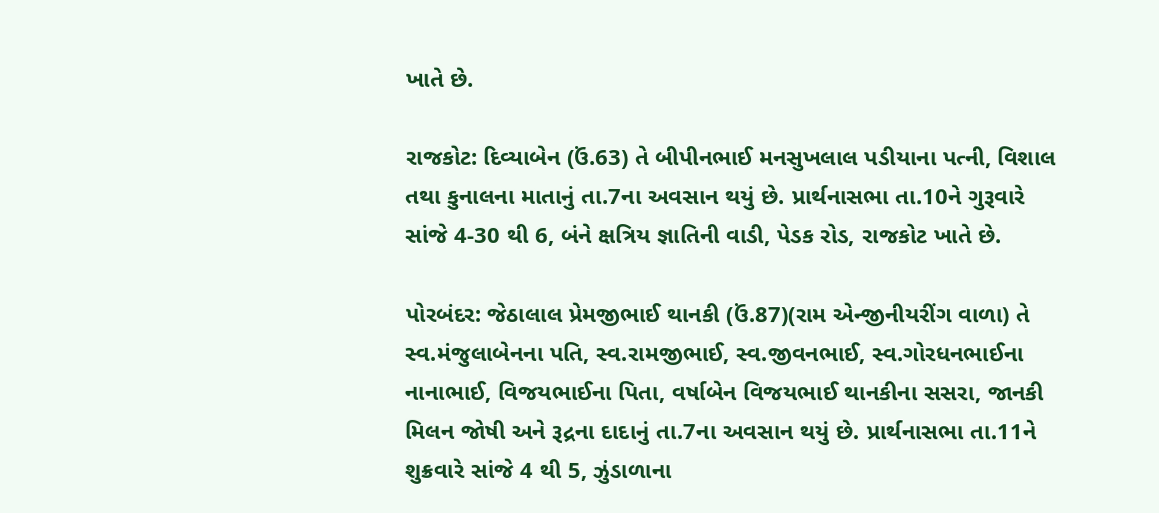ખાતે છે.

રાજકોટ: દિવ્યાબેન (ઉં.63) તે બીપીનભાઈ મનસુખલાલ પડીયાના પત્ની, વિશાલ તથા કુનાલના માતાનું તા.7ના અવસાન થયું છે. પ્રાર્થનાસભા તા.10ને ગુરૂવારે સાંજે 4-30 થી 6, બંને ક્ષત્રિય જ્ઞાતિની વાડી, પેડક રોડ, રાજકોટ ખાતે છે.

પોરબંદર: જેઠાલાલ પ્રેમજીભાઈ થાનકી (ઉં.87)(રામ એન્જીનીયરીંગ વાળા) તે સ્વ.મંજુલાબેનના પતિ, સ્વ.રામજીભાઈ, સ્વ.જીવનભાઈ, સ્વ.ગોરધનભાઈના નાનાભાઈ, વિજયભાઈના પિતા, વર્ષાબેન વિજયભાઈ થાનકીના સસરા, જાનકી મિલન જોષી અને રૂદ્રના દાદાનું તા.7ના અવસાન થયું છે. પ્રાર્થનાસભા તા.11ને શુક્રવારે સાંજે 4 થી 5, ઝુંડાળાના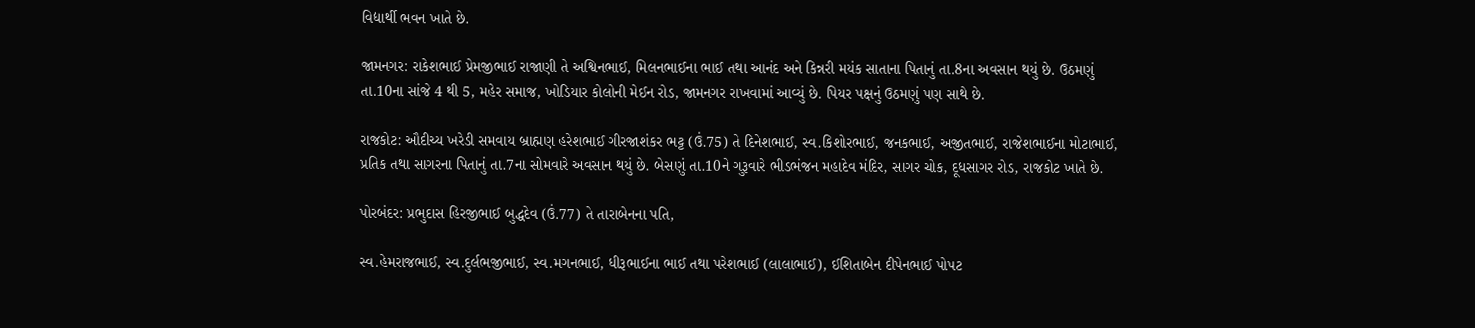વિદ્યાર્થી ભવન ખાતે છે.

જામનગર: રાકેશભાઈ પ્રેમજીભાઈ રાજાણી તે અશ્વિનભાઈ, મિલનભાઈના ભાઈ તથા આનંદ અને કિન્નરી મયંક સાતાના પિતાનું તા.8ના અવસાન થયું છે. ઉઠમણું તા.10ના સાંજે 4 થી 5, મહેર સમાજ, ખોડિયાર કોલોની મેઈન રોડ, જામનગર રાખવામાં આવ્યું છે. પિયર પક્ષનું ઉઠમણું પણ સાથે છે.

રાજકોટ: ઔદીચ્ય ખરેડી સમવાય બ્રાહ્મણ હરેશભાઈ ગીરજાશંકર ભટ્ટ (ઉં.75) તે દિનેશભાઈ, સ્વ.કિશોરભાઈ, જનકભાઈ, અજીતભાઈ, રાજેશભાઈના મોટાભાઈ, પ્રતિક તથા સાગરના પિતાનું તા.7ના સોમવારે અવસાન થયું છે. બેસણું તા.10ને ગુરૂવારે ભીડભંજન મહાદેવ મંદિર, સાગર ચોક, દૂધસાગર રોડ, રાજકોટ ખાતે છે.

પોરબંદર: પ્રભુદાસ હિરજીભાઈ બુદ્ધદેવ (ઉં.77) તે તારાબેનના પતિ,

સ્વ.હેમરાજભાઈ, સ્વ.દુર્લભજીભાઈ, સ્વ.મગનભાઈ, ધીરૂભાઈના ભાઈ તથા પરેશભાઈ (લાલાભાઈ), ઈશિતાબેન દીપેનભાઈ પોપટ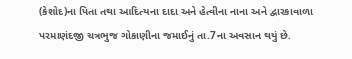(કેશોદ)ના પિતા તથા આદિત્યના દાદા અને હેત્વીના નાના અને દ્વારકાવાળા પરમાણંદજી ચત્રભુજ ગોકાણીના જમાઈનું તા.7ના અવસાન થયું છે.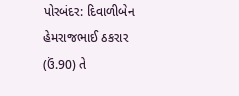પોરબંદર: દિવાળીબેન હેમરાજભાઈ ઠકરાર (ઉં.90) તે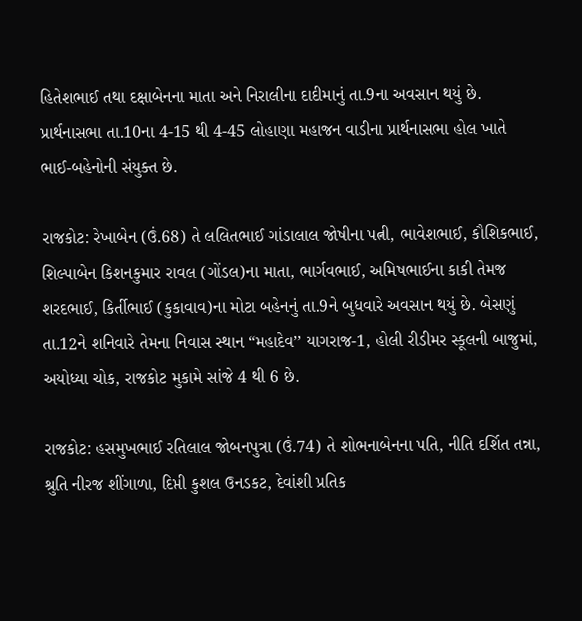હિતેશભાઈ તથા દક્ષાબેનના માતા અને નિરાલીના દાદીમાનું તા.9ના અવસાન થયું છે. પ્રાર્થનાસભા તા.10ના 4-15 થી 4-45 લોહાણા મહાજન વાડીના પ્રાર્થનાસભા હોલ ખાતે ભાઈ-બહેનોની સંયુક્ત છે.

રાજકોટ: રેખાબેન (ઉં.68) તે લલિતભાઈ ગાંડાલાલ જોષીના પત્ની, ભાવેશભાઈ, કૌશિકભાઈ, શિલ્પાબેન કિશનકુમાર રાવલ (ગોંડલ)ના માતા, ભાર્ગવભાઈ, અમિષભાઈના કાકી તેમજ શરદભાઈ, કિર્તીભાઈ (કુકાવાવ)ના મોટા બહેનનું તા.9ને બુધવારે અવસાન થયું છે. બેસણું તા.12ને શનિવારે તેમના નિવાસ સ્થાન “મહાદેવ’’ યાગરાજ-1, હોલી રીડીમર સ્કૂલની બાજુમાં, અયોધ્યા ચોક, રાજકોટ મુકામે સાંજે 4 થી 6 છે.

રાજકોટ: હસમુખભાઈ રતિલાલ જોબનપુત્રા (ઉં.74) તે શોભનાબેનના પતિ, નીતિ દર્શિત તન્ના, શ્રુતિ નીરજ શીંગાળા, દિપ્તી કુશલ ઉનડકટ, દેવાંશી પ્રતિક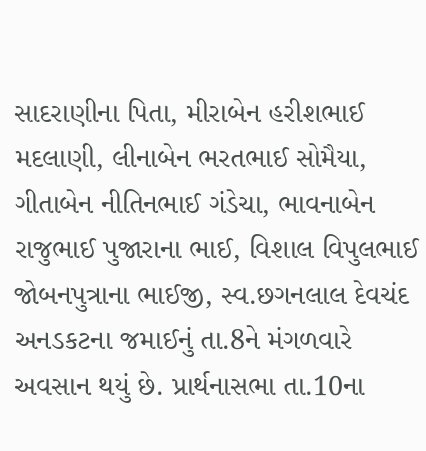સાદરાણીના પિતા, મીરાબેન હરીશભાઈ મદલાણી, લીનાબેન ભરતભાઈ સોમૈયા, ગીતાબેન નીતિનભાઈ ગંડેચા, ભાવનાબેન રાજુભાઈ પુજારાના ભાઈ, વિશાલ વિપુલભાઈ જોબનપુત્રાના ભાઈજી, સ્વ.છગનલાલ દેવચંદ અનડકટના જમાઈનું તા.8ને મંગળવારે અવસાન થયું છે. પ્રાર્થનાસભા તા.10ના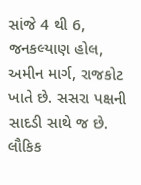સાંજે 4 થી 6, જનકલ્યાણ હોલ, અમીન માર્ગ, રાજકોટ ખાતે છે. સસરા પક્ષની સાદડી સાથે જ છે. લૌકિક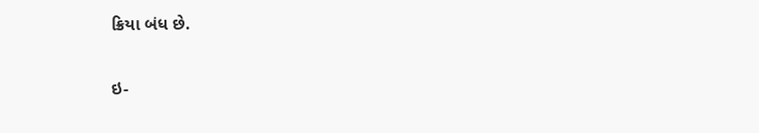ક્રિયા બંધ છે.

ઇ-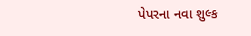પેપરના નવા શુલ્ક